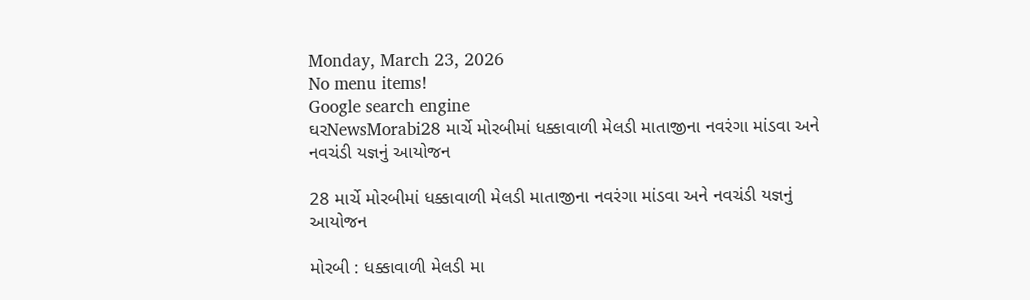Monday, March 23, 2026
No menu items!
Google search engine
ઘરNewsMorabi28 માર્ચે મોરબીમાં ધક્કાવાળી મેલડી માતાજીના નવરંગા માંડવા અને નવચંડી યજ્ઞનું આયોજન

28 માર્ચે મોરબીમાં ધક્કાવાળી મેલડી માતાજીના નવરંગા માંડવા અને નવચંડી યજ્ઞનું આયોજન

મોરબી : ધક્કાવાળી મેલડી મા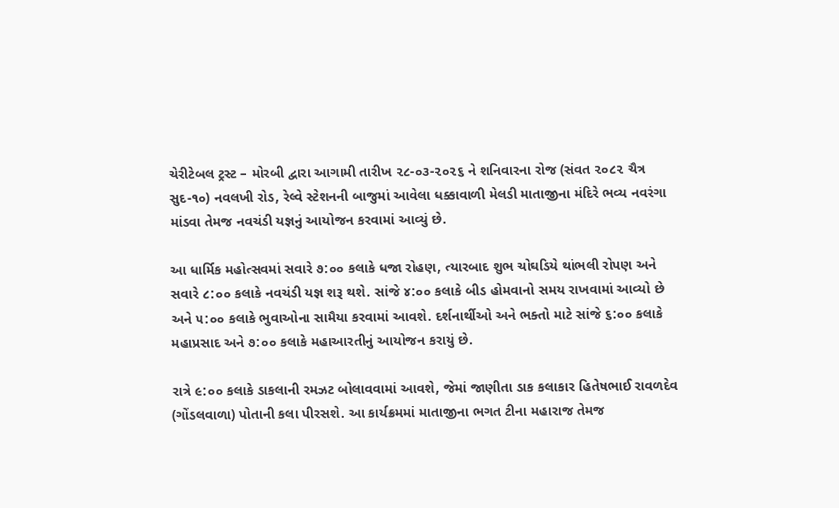ચેરીટેબલ ટ્રસ્ટ – મોરબી દ્વારા આગામી તારીખ ૨૮-૦૩-૨૦૨૬ ને શનિવારના રોજ (સંવત ૨૦૮૨ ચૈત્ર સુદ-૧૦) નવલખી રોડ, રેલ્વે સ્ટેશનની બાજુમાં આવેલા ધક્કાવાળી મેલડી માતાજીના મંદિરે ભવ્ય નવરંગા માંડવા તેમજ નવચંડી યજ્ઞનું આયોજન કરવામાં આવ્યું છે.

આ ધાર્મિક મહોત્સવમાં સવારે ૭:૦૦ કલાકે ધજા રોહણ, ત્યારબાદ શુભ ચોઘડિયે થાંભલી રોપણ અને સવારે ૮:૦૦ કલાકે નવચંડી યજ્ઞ શરૂ થશે. સાંજે ૪:૦૦ કલાકે બીડ હોમવાનો સમય રાખવામાં આવ્યો છે અને ૫:૦૦ કલાકે ભુવાઓના સામૈયા કરવામાં આવશે. દર્શનાર્થીઓ અને ભક્તો માટે સાંજે ૬:૦૦ કલાકે મહાપ્રસાદ અને ૭:૦૦ કલાકે મહાઆરતીનું આયોજન કરાયું છે.

રાત્રે ૯:૦૦ કલાકે ડાકલાની રમઝટ બોલાવવામાં આવશે, જેમાં જાણીતા ડાક કલાકાર હિતેષભાઈ રાવળદેવ (ગોંડલવાળા) પોતાની કલા પીરસશે. આ કાર્યક્રમમાં માતાજીના ભગત ટીના મહારાજ તેમજ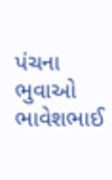પંચના ભુવાઓ ભાવેશભાઈ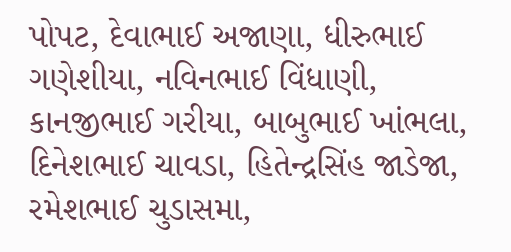પોપટ, દેવાભાઈ અજાણા, ધીરુભાઈ ગણેશીયા, નવિનભાઈ વિંધાણી, કાનજીભાઈ ગરીયા, બાબુભાઈ ખાંભલા, દિનેશભાઈ ચાવડા, હિતેન્દ્રસિંહ જાડેજા, રમેશભાઈ ચુડાસમા,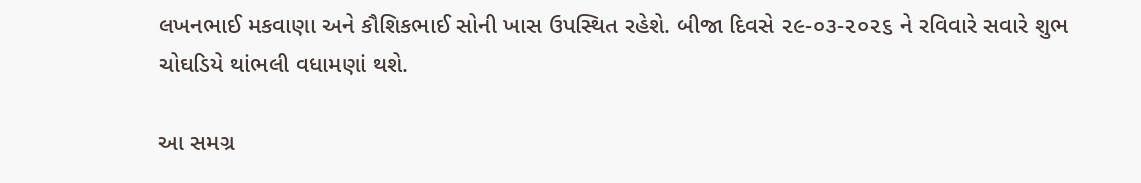લખનભાઈ મકવાણા અને કૌશિકભાઈ સોની ખાસ ઉપસ્થિત રહેશે. બીજા દિવસે ૨૯-૦૩-૨૦૨૬ ને રવિવારે સવારે શુભ ચોઘડિયે થાંભલી વધામણાં થશે.

આ સમગ્ર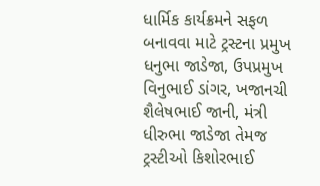ધાર્મિક કાર્યક્રમને સફળ બનાવવા માટે ટ્રસ્ટના પ્રમુખ ધનુભા જાડેજા, ઉપપ્રમુખ વિનુભાઈ ડાંગર, ખજાનચી શૈલેષભાઈ જાની, મંત્રી ધીરુભા જાડેજા તેમજ ટ્રસ્ટીઓ કિશોરભાઈ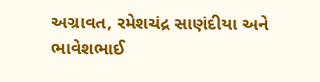અગ્રાવત, રમેશચંદ્ર સાણંદીયા અને ભાવેશભાઈ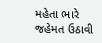મહેતા ભારે જહેમત ઉઠાવી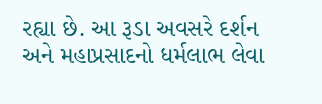રહ્યા છે. આ રૂડા અવસરે દર્શન અને મહાપ્રસાદનો ધર્મલાભ લેવા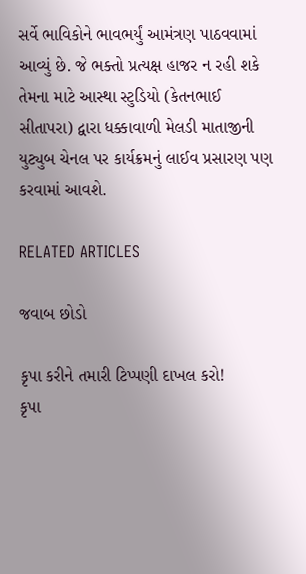સર્વે ભાવિકોને ભાવભર્યું આમંત્રણ પાઠવવામાં આવ્યું છે. જે ભક્તો પ્રત્યક્ષ હાજર ન રહી શકે તેમના માટે આસ્થા સ્ટુડિયો (કેતનભાઈ સીતાપરા) દ્વારા ધક્કાવાળી મેલડી માતાજીની યુટ્યુબ ચેનલ પર કાર્યક્રમનું લાઈવ પ્રસારણ પણ કરવામાં આવશે.

RELATED ARTICLES

જવાબ છોડો

કૃપા કરીને તમારી ટિપ્પણી દાખલ કરો!
કૃપા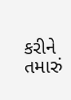કરીને તમારું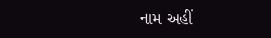નામ અહીં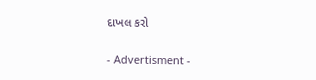દાખલ કરો

- Advertisment -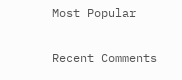Most Popular

Recent Comments